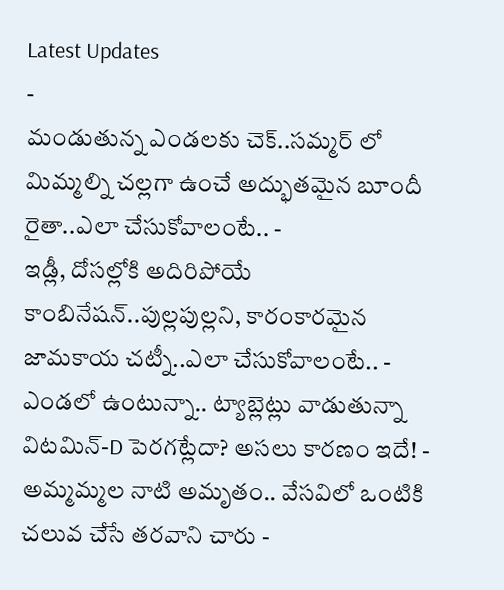Latest Updates
-
మండుతున్న ఎండలకు చెక్..సమ్మర్ లో మిమ్మల్ని చల్లగా ఉంచే అద్భుతమైన బూందీ రైతా..ఎలా చేసుకోవాలంటే.. -
ఇడ్లీ, దోసల్లోకి అదిరిపోయే కాంబినేషన్..పుల్లపుల్లని, కారంకారమైన జామకాయ చట్నీ..ఎలా చేసుకోవాలంటే.. -
ఎండలో ఉంటున్నా.. ట్యాబ్లెట్లు వాడుతున్నా విటమిన్-D పెరగట్లేదా? అసలు కారణం ఇదే! -
అమ్మమ్మల నాటి అమృతం.. వేసవిలో ఒంటికి చలువ చేసే తరవాని చారు -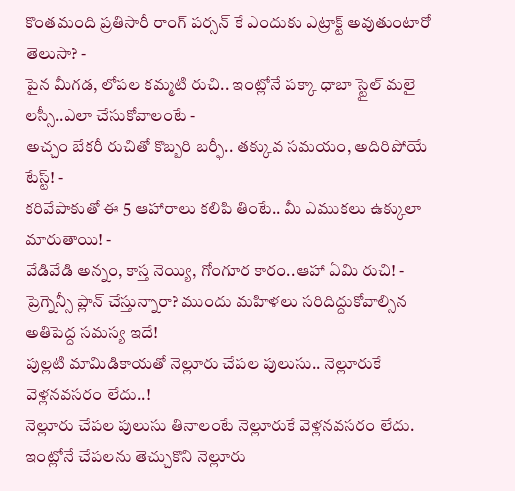కొంతమంది ప్రతిసారీ రాంగ్ పర్సన్ కే ఎందుకు ఎట్రాక్ట్ అవుతుంటారో తెలుసా? -
పైన మీగడ, లోపల కమ్మటి రుచి.. ఇంట్లోనే పక్కా ధాబా స్టైల్ మలై లస్సీ..ఎలా చేసుకోవాలంటే -
అచ్చం బేకరీ రుచితో కొబ్బరి బర్ఫీ.. తక్కువ సమయం, అదిరిపోయే టేస్ట్! -
కరివేపాకుతో ఈ 5 ఆహారాలు కలిపి తింటే.. మీ ఎముకలు ఉక్కులా మారుతాయి! -
వేడివేడి అన్నం, కాస్త నెయ్యి, గోంగూర కారం..ఆహా ఏమి రుచి! -
ప్రెగ్నెన్సీ ప్లాన్ చేస్తున్నారా? ముందు మహిళలు సరిదిద్దుకోవాల్సిన అతిపెద్ద సమస్య ఇదే!
పుల్లటి మామిడికాయతో నెల్లూరు చేపల పులుసు.. నెల్లూరుకే వెళ్లనవసరం లేదు..!
నెల్లూరు చేపల పులుసు తినాలంటే నెల్లూరుకే వెళ్లనవసరం లేదు. ఇంట్లోనే చేపలను తెచ్చుకొని నెల్లూరు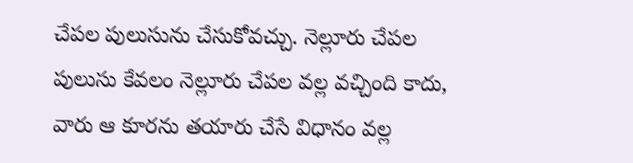చేపల పులుసును చేసుకోవచ్చు. నెల్లూరు చేపల పులుసు కేవలం నెల్లూరు చేపల వల్ల వచ్చింది కాదు, వారు ఆ కూరను తయారు చేసే విధానం వల్ల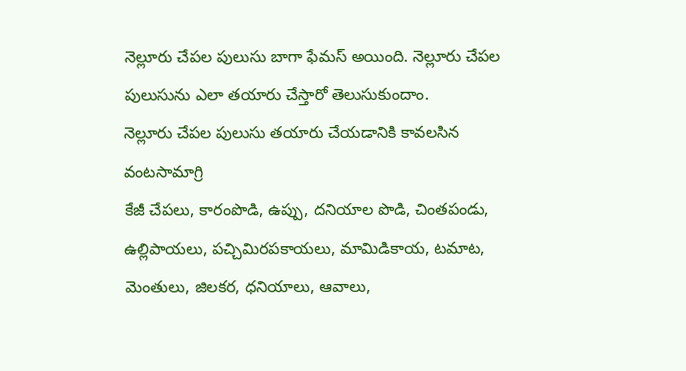నెల్లూరు చేపల పులుసు బాగా ఫేమస్ అయింది. నెల్లూరు చేపల పులుసును ఎలా తయారు చేస్తారో తెలుసుకుందాం.
నెల్లూరు చేపల పులుసు తయారు చేయడానికి కావలసిన వంటసామాగ్రి
కేజీ చేపలు, కారంపొడి, ఉప్పు, దనియాల పొడి, చింతపండు, ఉల్లిపాయలు, పచ్చిమిరపకాయలు, మామిడికాయ, టమాట, మెంతులు, జిలకర, ధనియాలు, ఆవాలు,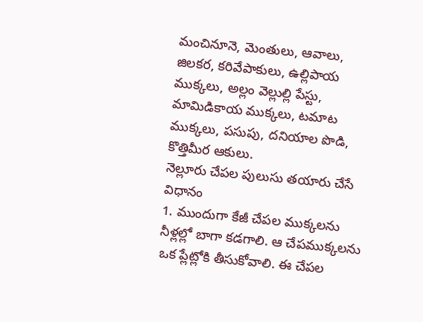మంచినూనె, మెంతులు, ఆవాలు, జిలకర, కరివేపాకులు, ఉల్లిపాయ ముక్కలు, అల్లం వెల్లుల్లి పేస్టు, మామిడికాయ ముక్కలు, టమాట ముక్కలు, పసుపు, దనియాల పొడి, కొత్తిమీర ఆకులు.
నెల్లూరు చేపల పులుసు తయారు చేసే విధానం
1. ముందుగా కేజీ చేపల ముక్కలను నీళ్లల్లో బాగా కడగాలి. ఆ చేపముక్కలను ఒక ప్లేట్లోకి తీసుకోవాలి. ఈ చేపల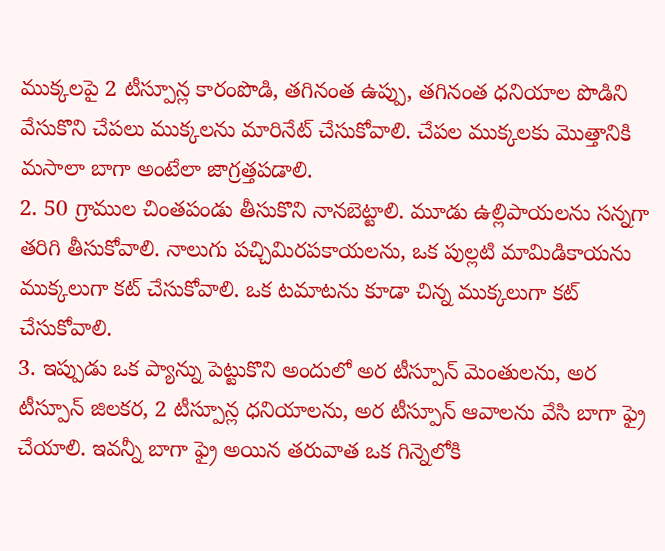ముక్కలపై 2 టీస్పూన్ల కారంపొడి, తగినంత ఉప్పు, తగినంత ధనియాల పొడిని వేసుకొని చేపలు ముక్కలను మారినేట్ చేసుకోవాలి. చేపల ముక్కలకు మొత్తానికి మసాలా బాగా అంటేలా జాగ్రత్తపడాలి.
2. 50 గ్రాముల చింతపండు తీసుకొని నానబెట్టాలి. మూడు ఉల్లిపాయలను సన్నగా తరిగి తీసుకోవాలి. నాలుగు పచ్చిమిరపకాయలను, ఒక పుల్లటి మామిడికాయను ముక్కలుగా కట్ చేసుకోవాలి. ఒక టమాటను కూడా చిన్న ముక్కలుగా కట్ చేసుకోవాలి.
3. ఇప్పుడు ఒక ప్యాన్ను పెట్టుకొని అందులో అర టీస్పూన్ మెంతులను, అర టీస్పూన్ జిలకర, 2 టీస్పూన్ల ధనియాలను, అర టీస్పూన్ ఆవాలను వేసి బాగా ఫ్రై చేయాలి. ఇవన్నీ బాగా ఫ్రై అయిన తరువాత ఒక గిన్నెలోకి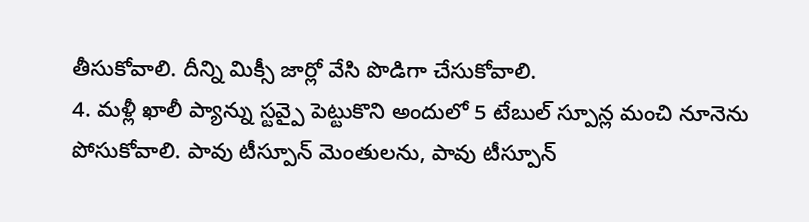తీసుకోవాలి. దీన్ని మిక్సీ జార్లో వేసి పొడిగా చేసుకోవాలి.
4. మళ్లీ ఖాలీ ప్యాన్ను స్టవ్పై పెట్టుకొని అందులో 5 టేబుల్ స్పూన్ల మంచి నూనెను పోసుకోవాలి. పావు టీస్పూన్ మెంతులను, పావు టీస్పూన్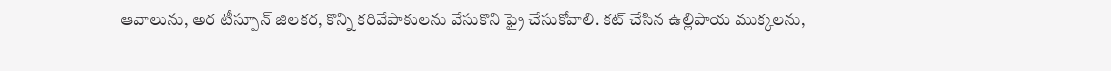ఆవాలును, అర టీస్పూన్ జిలకర, కొన్ని కరివేపాకులను వేసుకొని ఫ్రై చేసుకోవాలి. కట్ చేసిన ఉల్లిపాయ ముక్కలను,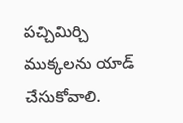పచ్చిమిర్చి ముక్కలను యాడ్ చేసుకోవాలి.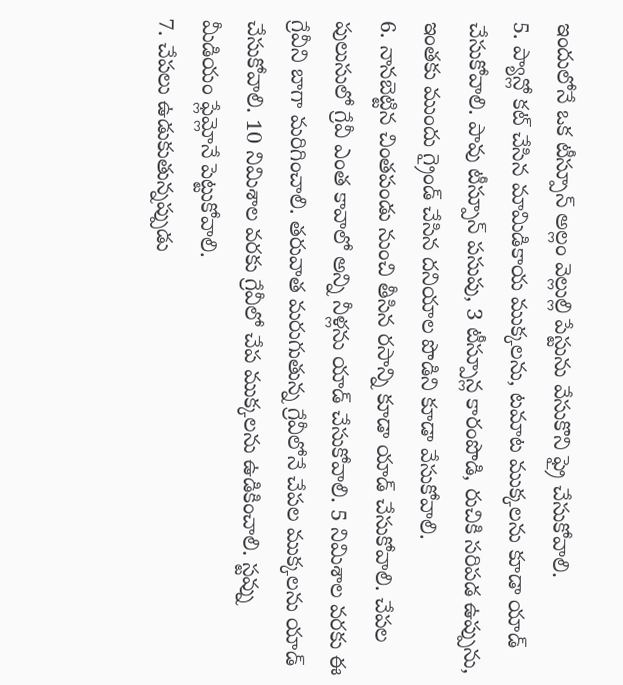ఇందులోనే ఒక టీస్పూన్ అల్లం వెల్లుల్లి పేస్టును వేసుకొని ఫ్రై చేసుకోవాలి.
5. ప్యాన్లో కట్ చేసిన మామిడికాయ ముక్కలను, టమాట ముక్కలను కూడా యాడ్ చేసుకోవాలి. పావు టీస్పూన్ పసుపు, 3 టీస్పూన్ల కారంపొడి, రుచికి సరిపడ ఉప్పును, ఇంతకు ముందు గ్రైండ్ చేసిన దనియాల పొడిని కూడా వేసుకోవాలి.
6. నానబెట్టిన చింతపండు నుంచి తీసిన రసాన్ని కూడా యాడ్ చేసుకోవాలి. చేపల పులుసులో గ్రేవీ ఎంత కావాలో అన్ని నీళ్లను యాడ్ చేసుకోవాలి. 5 నిమిశాల వరకు ఈ గ్రేవీని బాగా మరిగించాలి. తరువాత మరుగుతున్న గ్రేవీలోనే చేపల ముక్కలను యాడ్ చేసుకోవాలి. 10 నిమిశాల వరకు గ్రేవీలో చేప ముక్కలను ఉడికించాలి. స్టవ్ను మీడియం ఫ్లేమ్లోనే పెట్టుకోవాలి.
7. చేపలు ఉడుకుతున్నప్పుడు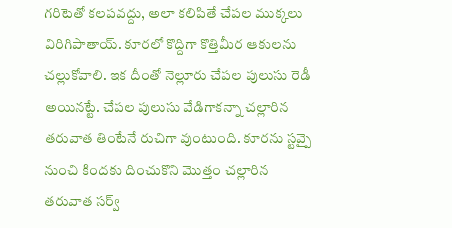గరిటెతో కలపవద్దు, అలా కలిపితే చేపల ముక్కలు విరిగిపాతాయ్. కూరలో కొద్దిగా కొత్తిమీర ఆకులను చల్లుకోవాలి. ఇక దీంతో నెల్లూరు చేపల పులుసు రెడీ అయినట్టే. చేపల పులుసు వేడిగాకన్నా చల్లారిన తరువాత తింటేనే రుచిగా వుంటుంది. కూరను స్టవ్పై నుంచి కిందకు దించుకొని మొత్తం చల్లారిన తరువాత సర్వ్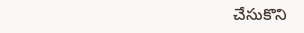చేసుకొని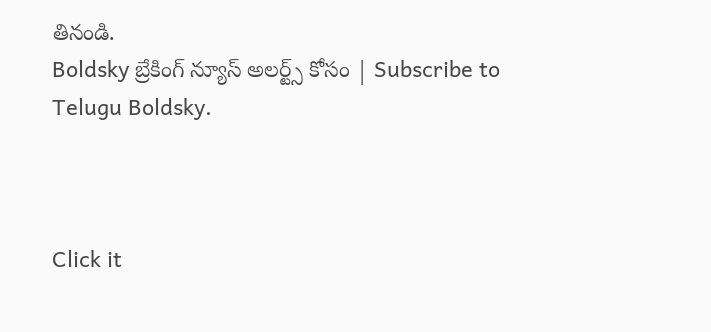తినండి.
Boldsky బ్రేకింగ్ న్యూస్ అలర్ట్స్ కోసం | Subscribe to Telugu Boldsky.



Click it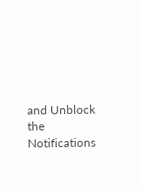and Unblock the Notifications